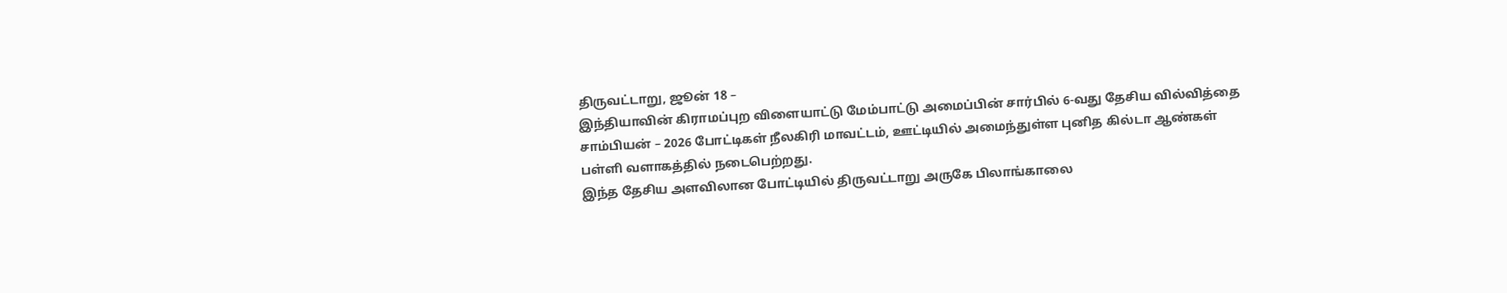திருவட்டாறு, ஜூன் 18 –
இந்தியாவின் கிராமப்புற விளையாட்டு மேம்பாட்டு அமைப்பின் சார்பில் 6-வது தேசிய வில்வித்தை சாம்பியன் – 2026 போட்டிகள் நீலகிரி மாவட்டம், ஊட்டியில் அமைந்துள்ள புனித கில்டா ஆண்கள் பள்ளி வளாகத்தில் நடைபெற்றது.
இந்த தேசிய அளவிலான போட்டியில் திருவட்டாறு அருகே பிலாங்காலை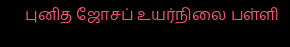புனித ஜோசப் உயர்நிலை பள்ளி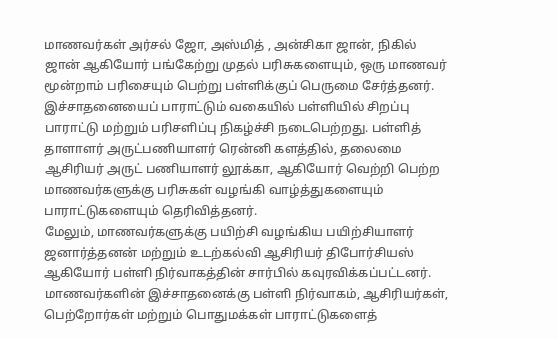மாணவர்கள் அர்சல் ஜோ, அஸ்மித் , அன்சிகா ஜான், நிகில் ஜான் ஆகியோர் பங்கேற்று முதல் பரிசுகளையும், ஒரு மாணவர் மூன்றாம் பரிசையும் பெற்று பள்ளிக்குப் பெருமை சேர்த்தனர்.
இச்சாதனையைப் பாராட்டும் வகையில் பள்ளியில் சிறப்பு பாராட்டு மற்றும் பரிசளிப்பு நிகழ்ச்சி நடைபெற்றது. பள்ளித் தாளாளர் அருட்பணியாளர் ரென்னி களத்தில், தலைமை ஆசிரியர் அருட் பணியாளர் லூக்கா, ஆகியோர் வெற்றி பெற்ற மாணவர்களுக்கு பரிசுகள் வழங்கி வாழ்த்துகளையும் பாராட்டுகளையும் தெரிவித்தனர்.
மேலும், மாணவர்களுக்கு பயிற்சி வழங்கிய பயிற்சியாளர் ஜனார்த்தனன் மற்றும் உடற்கல்வி ஆசிரியர் திபோர்சியஸ் ஆகியோர் பள்ளி நிர்வாகத்தின் சார்பில் கவுரவிக்கப்பட்டனர்.
மாணவர்களின் இச்சாதனைக்கு பள்ளி நிர்வாகம், ஆசிரியர்கள், பெற்றோர்கள் மற்றும் பொதுமக்கள் பாராட்டுகளைத்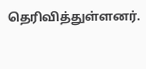தெரிவித்துள்ளனர்.